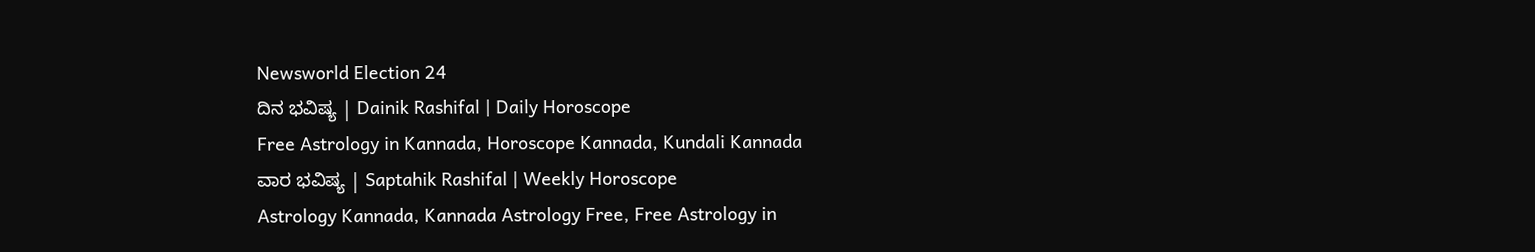Newsworld Election 24
ದಿನ ಭವಿಷ್ಯ | Dainik Rashifal | Daily Horoscope
Free Astrology in Kannada, Horoscope Kannada, Kundali Kannada
ವಾರ ಭವಿಷ್ಯ | Saptahik Rashifal | Weekly Horoscope
Astrology Kannada, Kannada Astrology Free, Free Astrology in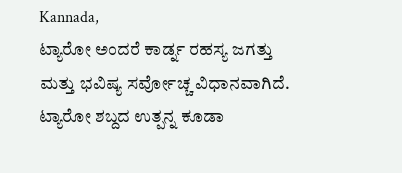Kannada,
ಟ್ಯಾರೋ ಅಂದರೆ ಕಾರ್ಡ್ನ ರಹಸ್ಯ ಜಗತ್ತು ಮತ್ತು ಭವಿಷ್ಯ ಸರ್ವೋಚ್ಚ ವಿಧಾನವಾಗಿದೆ. ಟ್ಯಾರೋ ಶಬ್ದದ ಉತ್ಪನ್ನ ಕೂಡಾ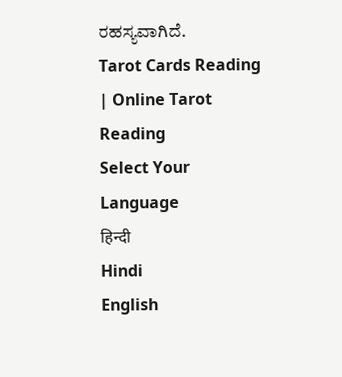ರಹಸ್ಯವಾಗಿದೆ.
Tarot Cards Reading | Online Tarot Reading
Select Your Language
हिन्दी
Hindi
English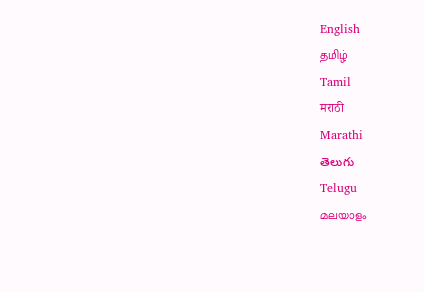English
தமிழ்
Tamil
मराठी
Marathi
తెలుగు
Telugu
മലയാളം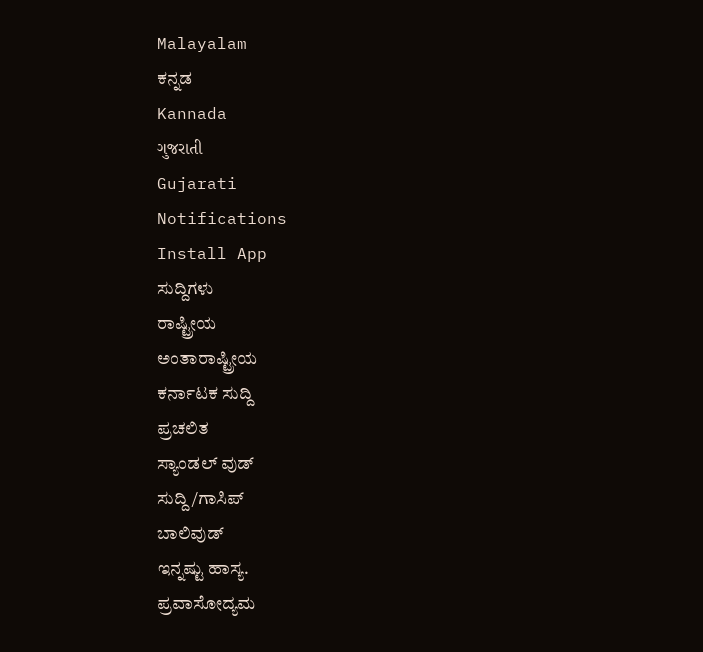Malayalam
ಕನ್ನಡ
Kannada
ગુજરાતી
Gujarati
Notifications
Install App
ಸುದ್ದಿಗಳು
ರಾಷ್ಟ್ರೀಯ
ಅಂತಾರಾಷ್ಟ್ರೀಯ
ಕರ್ನಾಟಕ ಸುದ್ದಿ
ಪ್ರಚಲಿತ
ಸ್ಯಾಂಡಲ್ ವುಡ್
ಸುದ್ದಿ/ಗಾಸಿಪ್
ಬಾಲಿವುಡ್
ಇನ್ನಷ್ಟು ಹಾಸ್ಯ.
ಪ್ರವಾಸೋದ್ಯಮ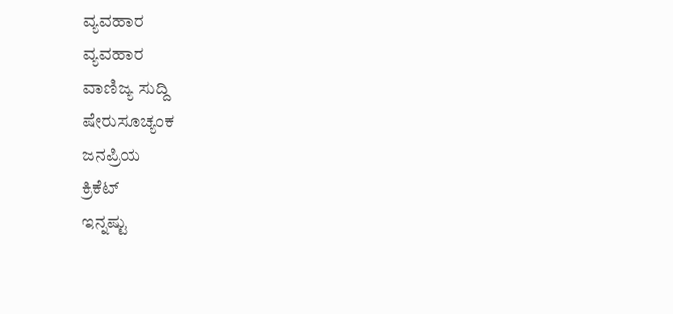ವ್ಯವಹಾರ
ವ್ಯವಹಾರ
ವಾಣಿಜ್ಯ ಸುದ್ದಿ
ಷೇರುಸೂಚ್ಯಂಕ
ಜನಪ್ರಿಯ
ಕ್ರಿಕೆಟ್
ಇನ್ನಷ್ಟು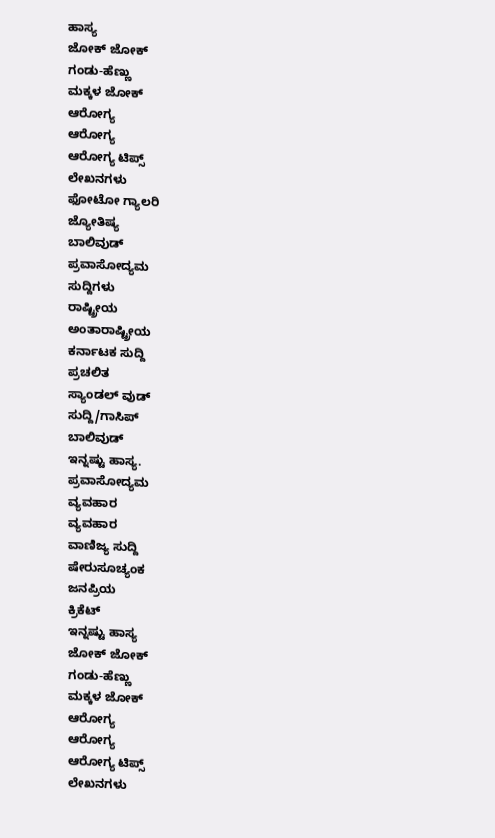ಹಾಸ್ಯ
ಜೋಕ್ ಜೋಕ್
ಗಂಡು-ಹೆಣ್ಣು
ಮಕ್ಕಳ ಜೋಕ್
ಆರೋಗ್ಯ
ಆರೋಗ್ಯ
ಆರೋಗ್ಯ ಟಿಪ್ಸ್
ಲೇಖನಗಳು
ಫೋಟೋ ಗ್ಯಾಲರಿ
ಜ್ಯೋತಿಷ್ಯ
ಬಾಲಿವುಡ್
ಪ್ರವಾಸೋದ್ಯಮ
ಸುದ್ದಿಗಳು
ರಾಷ್ಟ್ರೀಯ
ಅಂತಾರಾಷ್ಟ್ರೀಯ
ಕರ್ನಾಟಕ ಸುದ್ದಿ
ಪ್ರಚಲಿತ
ಸ್ಯಾಂಡಲ್ ವುಡ್
ಸುದ್ದಿ/ಗಾಸಿಪ್
ಬಾಲಿವುಡ್
ಇನ್ನಷ್ಟು ಹಾಸ್ಯ.
ಪ್ರವಾಸೋದ್ಯಮ
ವ್ಯವಹಾರ
ವ್ಯವಹಾರ
ವಾಣಿಜ್ಯ ಸುದ್ದಿ
ಷೇರುಸೂಚ್ಯಂಕ
ಜನಪ್ರಿಯ
ಕ್ರಿಕೆಟ್
ಇನ್ನಷ್ಟು ಹಾಸ್ಯ
ಜೋಕ್ ಜೋಕ್
ಗಂಡು-ಹೆಣ್ಣು
ಮಕ್ಕಳ ಜೋಕ್
ಆರೋಗ್ಯ
ಆರೋಗ್ಯ
ಆರೋಗ್ಯ ಟಿಪ್ಸ್
ಲೇಖನಗಳು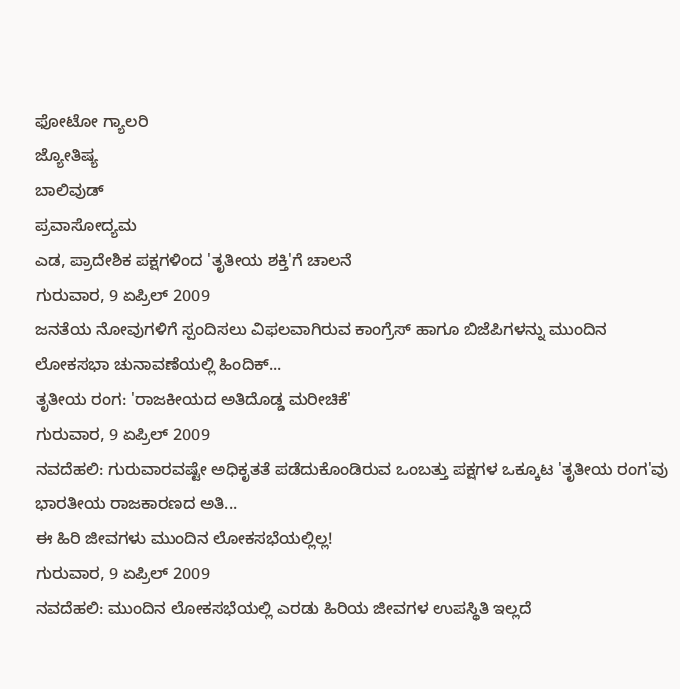ಫೋಟೋ ಗ್ಯಾಲರಿ
ಜ್ಯೋತಿಷ್ಯ
ಬಾಲಿವುಡ್
ಪ್ರವಾಸೋದ್ಯಮ
ಎಡ, ಪ್ರಾದೇಶಿಕ ಪಕ್ಷಗಳಿಂದ 'ತೃತೀಯ ಶಕ್ತಿ'ಗೆ ಚಾಲನೆ
ಗುರುವಾರ, 9 ಏಪ್ರಿಲ್ 2009
ಜನತೆಯ ನೋವುಗಳಿಗೆ ಸ್ಪಂದಿಸಲು ವಿಫಲವಾಗಿರುವ ಕಾಂಗ್ರೆಸ್ ಹಾಗೂ ಬಿಜೆಪಿಗಳನ್ನು ಮುಂದಿನ ಲೋಕಸಭಾ ಚುನಾವಣೆಯಲ್ಲಿ ಹಿಂದಿಕ್...
ತೃತೀಯ ರಂಗ: 'ರಾಜಕೀಯದ ಅತಿದೊಡ್ಡ ಮರೀಚಿಕೆ'
ಗುರುವಾರ, 9 ಏಪ್ರಿಲ್ 2009
ನವದೆಹಲಿ: ಗುರುವಾರವಷ್ಟೇ ಅಧಿಕೃತತೆ ಪಡೆದುಕೊಂಡಿರುವ ಒಂಬತ್ತು ಪಕ್ಷಗಳ ಒಕ್ಕೂಟ 'ತೃತೀಯ ರಂಗ'ವು ಭಾರತೀಯ ರಾಜಕಾರಣದ ಅತಿ...
ಈ ಹಿರಿ ಜೀವಗಳು ಮುಂದಿನ ಲೋಕಸಭೆಯಲ್ಲಿಲ್ಲ!
ಗುರುವಾರ, 9 ಏಪ್ರಿಲ್ 2009
ನವದೆಹಲಿ: ಮುಂದಿನ ಲೋಕಸಭೆಯಲ್ಲಿ ಎರಡು ಹಿರಿಯ ಜೀವಗಳ ಉಪಸ್ಥಿತಿ ಇಲ್ಲದೆ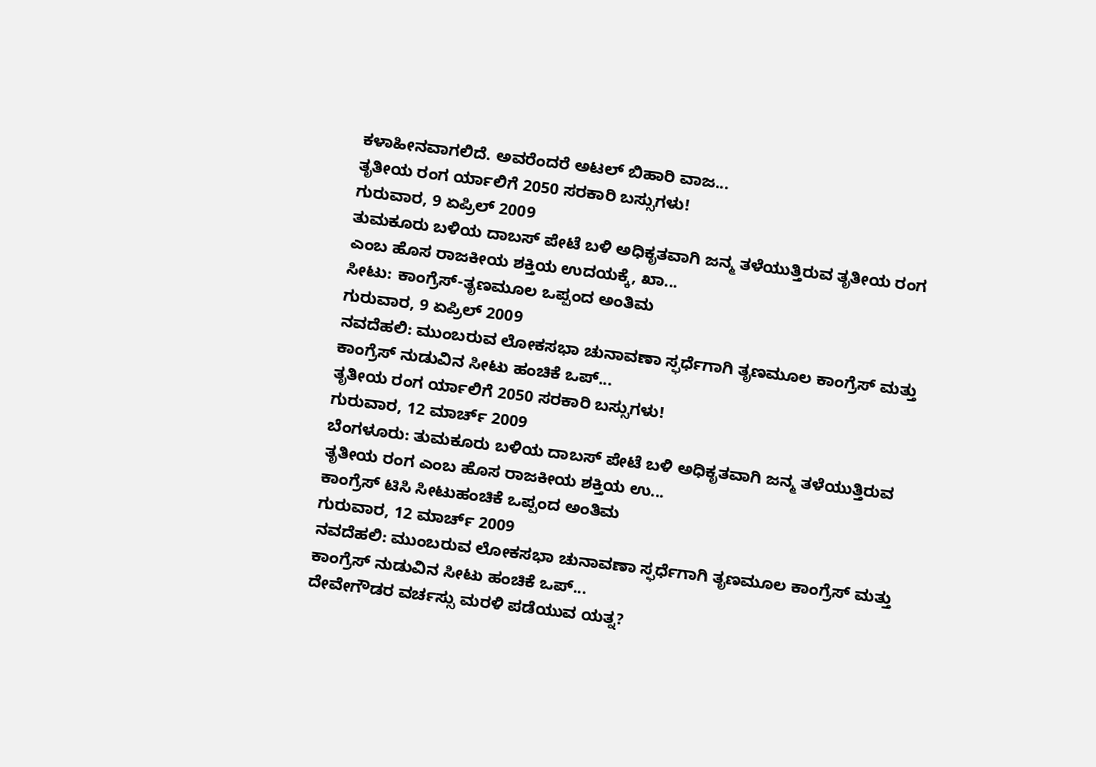ಕಳಾಹೀನವಾಗಲಿದೆ. ಅವರೆಂದರೆ ಅಟಲ್ ಬಿಹಾರಿ ವಾಜ...
ತೃತೀಯ ರಂಗ ರ್ಯಾಲಿಗೆ 2050 ಸರಕಾರಿ ಬಸ್ಸುಗಳು!
ಗುರುವಾರ, 9 ಏಪ್ರಿಲ್ 2009
ತುಮಕೂರು ಬಳಿಯ ದಾಬಸ್ ಪೇಟೆ ಬಳಿ ಅಧಿಕೃತವಾಗಿ ಜನ್ಮ ತಳೆಯುತ್ತಿರುವ ತೃತೀಯ ರಂಗ ಎಂಬ ಹೊಸ ರಾಜಕೀಯ ಶಕ್ತಿಯ ಉದಯಕ್ಕೆ, ಖಾ...
ಸೀಟು: ಕಾಂಗ್ರೆಸ್-ತೃಣಮೂಲ ಒಪ್ಪಂದ ಅಂತಿಮ
ಗುರುವಾರ, 9 ಏಪ್ರಿಲ್ 2009
ನವದೆಹಲಿ: ಮುಂಬರುವ ಲೋಕಸಭಾ ಚುನಾವಣಾ ಸ್ಫರ್ಧೆಗಾಗಿ ತೃಣಮೂಲ ಕಾಂಗ್ರೆಸ್ ಮತ್ತು ಕಾಂಗ್ರೆಸ್ ನುಡುವಿನ ಸೀಟು ಹಂಚಿಕೆ ಒಪ್...
ತೃತೀಯ ರಂಗ ರ್ಯಾಲಿಗೆ 2050 ಸರಕಾರಿ ಬಸ್ಸುಗಳು!
ಗುರುವಾರ, 12 ಮಾರ್ಚ್ 2009
ಬೆಂಗಳೂರು: ತುಮಕೂರು ಬಳಿಯ ದಾಬಸ್ ಪೇಟೆ ಬಳಿ ಅಧಿಕೃತವಾಗಿ ಜನ್ಮ ತಳೆಯುತ್ತಿರುವ ತೃತೀಯ ರಂಗ ಎಂಬ ಹೊಸ ರಾಜಕೀಯ ಶಕ್ತಿಯ ಉ...
ಕಾಂಗ್ರೆಸ್ ಟಿಸಿ ಸೀಟುಹಂಚಿಕೆ ಒಪ್ಪಂದ ಅಂತಿಮ
ಗುರುವಾರ, 12 ಮಾರ್ಚ್ 2009
ನವದೆಹಲಿ: ಮುಂಬರುವ ಲೋಕಸಭಾ ಚುನಾವಣಾ ಸ್ಫರ್ಧೆಗಾಗಿ ತೃಣಮೂಲ ಕಾಂಗ್ರೆಸ್ ಮತ್ತು ಕಾಂಗ್ರೆಸ್ ನುಡುವಿನ ಸೀಟು ಹಂಚಿಕೆ ಒಪ್...
ದೇವೇಗೌಡರ ವರ್ಚಸ್ಸು ಮರಳಿ ಪಡೆಯುವ ಯತ್ನ?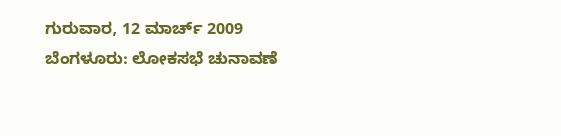ಗುರುವಾರ, 12 ಮಾರ್ಚ್ 2009
ಬೆಂಗಳೂರು: ಲೋಕಸಭೆ ಚುನಾವಣೆ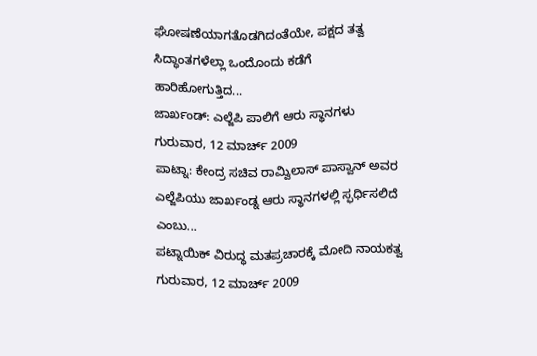ಘೋಷಣೆಯಾಗತೊಡಗಿದಂತೆಯೇ, ಪಕ್ಷದ ತತ್ವ ಸಿದ್ಧಾಂತಗಳೆಲ್ಲಾ ಒಂದೊಂದು ಕಡೆಗೆ ಹಾರಿಹೋಗುತ್ತಿದ...
ಜಾರ್ಖಂಡ್: ಎಲ್ಜೆಪಿ ಪಾಲಿಗೆ ಆರು ಸ್ಥಾನಗಳು
ಗುರುವಾರ, 12 ಮಾರ್ಚ್ 2009
ಪಾಟ್ನಾ: ಕೇಂದ್ರ ಸಚಿವ ರಾಮ್ವಿಲಾಸ್ ಪಾಸ್ವಾನ್ ಅವರ ಎಲ್ಜೆಪಿಯು ಜಾರ್ಖಂಡ್ನ ಆರು ಸ್ಥಾನಗಳಲ್ಲಿ ಸ್ಫರ್ಧಿಸಲಿದೆ ಎಂಬು...
ಪಟ್ನಾಯಿಕ್ ವಿರುದ್ಧ ಮತಪ್ರಚಾರಕ್ಕೆ ಮೋದಿ ನಾಯಕತ್ವ
ಗುರುವಾರ, 12 ಮಾರ್ಚ್ 2009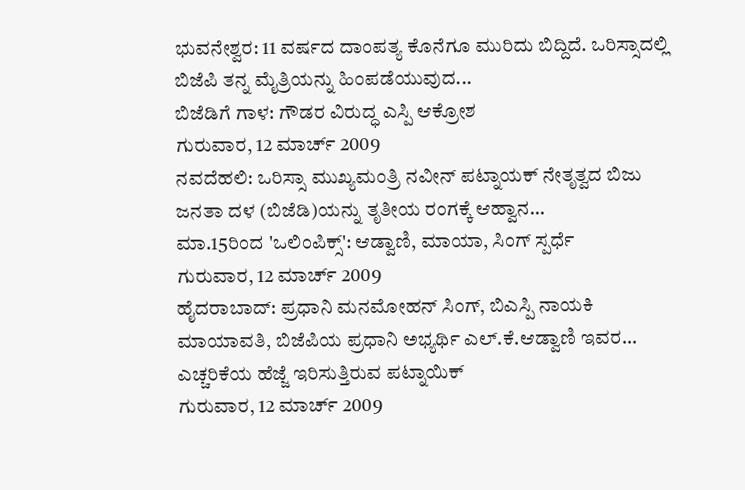ಭುವನೇಶ್ವರ: 11 ವರ್ಷದ ದಾಂಪತ್ಯ ಕೊನೆಗೂ ಮುರಿದು ಬಿದ್ದಿದೆ. ಒರಿಸ್ಸಾದಲ್ಲಿ ಬಿಜೆಪಿ ತನ್ನ ಮೈತ್ರಿಯನ್ನು ಹಿಂಪಡೆಯುವುದ...
ಬಿಜೆಡಿಗೆ ಗಾಳ: ಗೌಡರ ವಿರುದ್ಧ ಎಸ್ಪಿ ಆಕ್ರೋಶ
ಗುರುವಾರ, 12 ಮಾರ್ಚ್ 2009
ನವದೆಹಲಿ: ಒರಿಸ್ಸಾ ಮುಖ್ಯಮಂತ್ರಿ ನವೀನ್ ಪಟ್ನಾಯಕ್ ನೇತೃತ್ವದ ಬಿಜು ಜನತಾ ದಳ (ಬಿಜೆಡಿ)ಯನ್ನು ತೃತೀಯ ರಂಗಕ್ಕೆ ಆಹ್ವಾನ...
ಮಾ.15ರಿಂದ 'ಒಲಿಂಪಿಕ್ಸ್': ಆಡ್ವಾಣಿ, ಮಾಯಾ, ಸಿಂಗ್ ಸ್ಪರ್ಧೆ
ಗುರುವಾರ, 12 ಮಾರ್ಚ್ 2009
ಹೈದರಾಬಾದ್: ಪ್ರಧಾನಿ ಮನಮೋಹನ್ ಸಿಂಗ್, ಬಿಎಸ್ಪಿ ನಾಯಕಿ ಮಾಯಾವತಿ, ಬಿಜೆಪಿಯ ಪ್ರಧಾನಿ ಅಭ್ಯರ್ಥಿ ಎಲ್.ಕೆ.ಆಡ್ವಾಣಿ ಇವರ...
ಎಚ್ಚರಿಕೆಯ ಹೆಜ್ಜೆ ಇರಿಸುತ್ತಿರುವ ಪಟ್ನಾಯಿಕ್
ಗುರುವಾರ, 12 ಮಾರ್ಚ್ 2009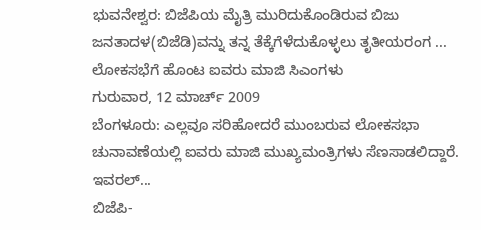ಭುವನೇಶ್ವರ: ಬಿಜೆಪಿಯ ಮೈತ್ರಿ ಮುರಿದುಕೊಂಡಿರುವ ಬಿಜು ಜನತಾದಳ(ಬಿಜೆಡಿ)ವನ್ನು ತನ್ನ ತೆಕ್ಕೆಗೆಳೆದುಕೊಳ್ಳಲು ತೃತೀಯರಂಗ ...
ಲೋಕಸಭೆಗೆ ಹೊಂಟ ಐವರು ಮಾಜಿ ಸಿಎಂಗಳು
ಗುರುವಾರ, 12 ಮಾರ್ಚ್ 2009
ಬೆಂಗಳೂರು: ಎಲ್ಲವೂ ಸರಿಹೋದರೆ ಮುಂಬರುವ ಲೋಕಸಭಾ ಚುನಾವಣೆಯಲ್ಲಿ ಐವರು ಮಾಜಿ ಮುಖ್ಯಮಂತ್ರಿಗಳು ಸೆಣಸಾಡಲಿದ್ದಾರೆ. ಇವರಲ್...
ಬಿಜೆಪಿ-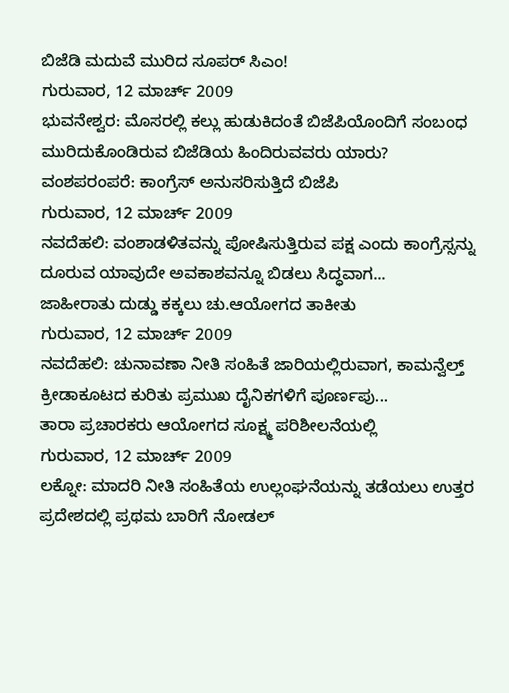ಬಿಜೆಡಿ ಮದುವೆ ಮುರಿದ ಸೂಪರ್ ಸಿಎಂ!
ಗುರುವಾರ, 12 ಮಾರ್ಚ್ 2009
ಭುವನೇಶ್ವರ: ಮೊಸರಲ್ಲಿ ಕಲ್ಲು ಹುಡುಕಿದಂತೆ ಬಿಜೆಪಿಯೊಂದಿಗೆ ಸಂಬಂಧ ಮುರಿದುಕೊಂಡಿರುವ ಬಿಜೆಡಿಯ ಹಿಂದಿರುವವರು ಯಾರು?
ವಂಶಪರಂಪರೆ: ಕಾಂಗ್ರೆಸ್ ಅನುಸರಿಸುತ್ತಿದೆ ಬಿಜೆಪಿ
ಗುರುವಾರ, 12 ಮಾರ್ಚ್ 2009
ನವದೆಹಲಿ: ವಂಶಾಡಳಿತವನ್ನು ಪೋಷಿಸುತ್ತಿರುವ ಪಕ್ಷ ಎಂದು ಕಾಂಗ್ರೆಸ್ಸನ್ನು ದೂರುವ ಯಾವುದೇ ಅವಕಾಶವನ್ನೂ ಬಿಡಲು ಸಿದ್ಧವಾಗ...
ಜಾಹೀರಾತು ದುಡ್ಡು ಕಕ್ಕಲು ಚು.ಆಯೋಗದ ತಾಕೀತು
ಗುರುವಾರ, 12 ಮಾರ್ಚ್ 2009
ನವದೆಹಲಿ: ಚುನಾವಣಾ ನೀತಿ ಸಂಹಿತೆ ಜಾರಿಯಲ್ಲಿರುವಾಗ, ಕಾಮನ್ವೆಲ್ತ್ ಕ್ರೀಡಾಕೂಟದ ಕುರಿತು ಪ್ರಮುಖ ದೈನಿಕಗಳಿಗೆ ಪೂರ್ಣಪು...
ತಾರಾ ಪ್ರಚಾರಕರು ಆಯೋಗದ ಸೂಕ್ಷ್ಮ ಪರಿಶೀಲನೆಯಲ್ಲಿ
ಗುರುವಾರ, 12 ಮಾರ್ಚ್ 2009
ಲಕ್ನೋ: ಮಾದರಿ ನೀತಿ ಸಂಹಿತೆಯ ಉಲ್ಲಂಘನೆಯನ್ನು ತಡೆಯಲು ಉತ್ತರ ಪ್ರದೇಶದಲ್ಲಿ ಪ್ರಥಮ ಬಾರಿಗೆ ನೋಡಲ್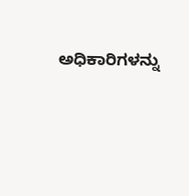ಅಧಿಕಾರಿಗಳನ್ನು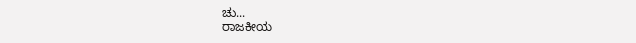ಚು...
ರಾಜಕೀಯ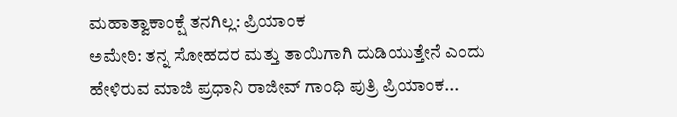ಮಹಾತ್ವಾಕಾಂಕ್ಷೆ ತನಗಿಲ್ಲ: ಪ್ರಿಯಾಂಕ
ಅಮೇಠಿ: ತನ್ನ ಸೋಹದರ ಮತ್ತು ತಾಯಿಗಾಗಿ ದುಡಿಯುತ್ತೇನೆ ಎಂದು ಹೇಳಿರುವ ಮಾಜಿ ಪ್ರಧಾನಿ ರಾಜೀವ್ ಗಾಂಧಿ ಪುತ್ರಿ ಪ್ರಿಯಾಂಕ...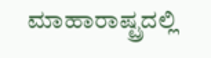ಮಾಹಾರಾಷ್ಟ್ರದಲ್ಲಿ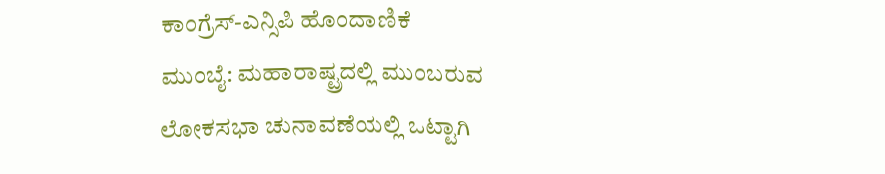ಕಾಂಗ್ರೆಸ್-ಎನ್ಸಿಪಿ ಹೊಂದಾಣಿಕೆ
ಮುಂಬೈ: ಮಹಾರಾಷ್ಟ್ರದಲ್ಲಿ ಮುಂಬರುವ ಲೋಕಸಭಾ ಚುನಾವಣೆಯಲ್ಲಿ ಒಟ್ಟಾಗಿ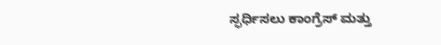ಸ್ಫರ್ಧಿಸಲು ಕಾಂಗ್ರೆಸ್ ಮತ್ತು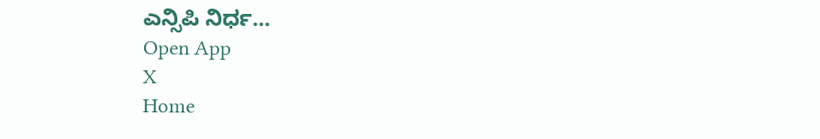ಎನ್ಸಿಪಿ ನಿರ್ಧ...
Open App
X
Home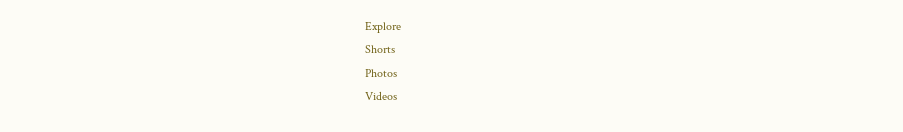Explore
Shorts
Photos
Videos